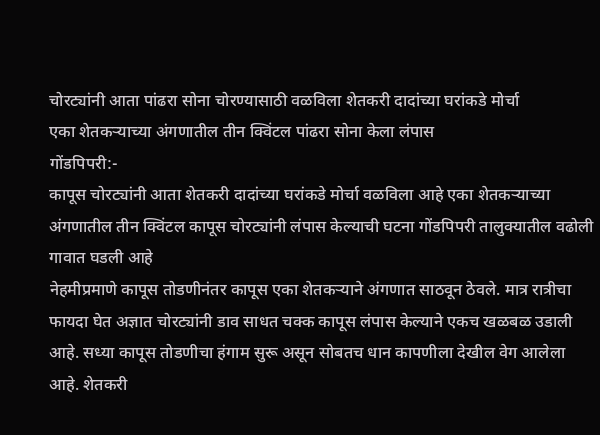चोरट्यांनी आता पांढरा सोना चोरण्यासाठी वळविला शेतकरी दादांच्या घरांकडे मोर्चा
एका शेतकऱ्याच्या अंगणातील तीन क्विंटल पांढरा सोना केला लंपास
गोंडपिपरी:-
कापूस चोरट्यांनी आता शेतकरी दादांच्या घरांकडे मोर्चा वळविला आहे एका शेतकऱ्याच्या अंगणातील तीन क्विंटल कापूस चोरट्यांनी लंपास केल्याची घटना गोंडपिपरी तालुक्यातील वढोली गावात घडली आहे
नेहमीप्रमाणे कापूस तोडणीनंतर कापूस एका शेतकऱ्याने अंगणात साठवून ठेवले. मात्र रात्रीचा फायदा घेत अज्ञात चोरट्यांनी डाव साधत चक्क कापूस लंपास केल्याने एकच खळबळ उडाली आहे. सध्या कापूस तोडणीचा हंगाम सुरू असून सोबतच धान कापणीला देखील वेग आलेला आहे. शेतकरी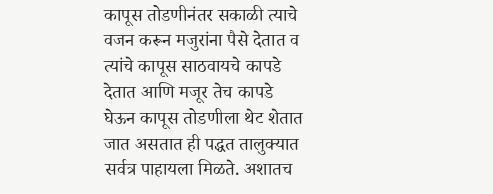कापूस तोडणीनंतर सकाळी त्याचे वजन करून मजुरांना पैसे देतात व त्यांचे कापूस साठवायचे कापडे देतात आणि मजूर तेच कापडे घेऊन कापूस तोडणीला थेट शेतात जात असतात ही पद्धत तालुक्यात सर्वत्र पाहायला मिळते. अशातच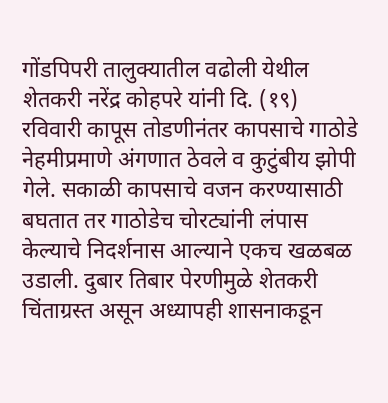गोंडपिपरी तालुक्यातील वढोली येथील शेतकरी नरेंद्र कोहपरे यांनी दि. (१९) रविवारी कापूस तोडणीनंतर कापसाचे गाठोडे नेहमीप्रमाणे अंगणात ठेवले व कुटुंबीय झोपी गेले. सकाळी कापसाचे वजन करण्यासाठी बघतात तर गाठोडेच चोरट्यांनी लंपास केल्याचे निदर्शनास आल्याने एकच खळबळ उडाली. दुबार तिबार पेरणीमुळे शेतकरी चिंताग्रस्त असून अध्यापही शासनाकडून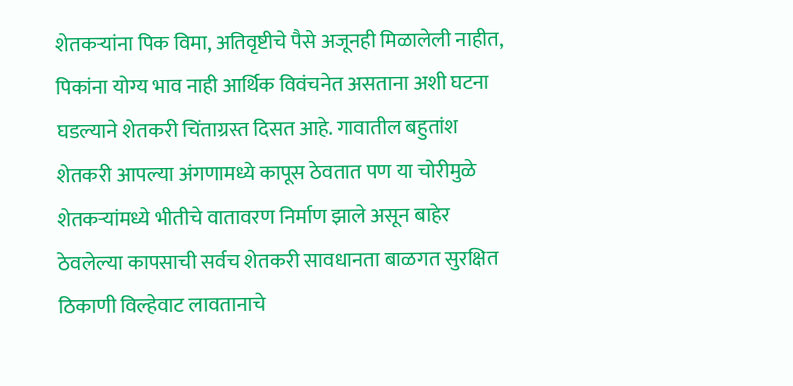शेतकऱ्यांना पिक विमा, अतिवृष्टीचे पैसे अजूनही मिळालेली नाहीत, पिकांना योग्य भाव नाही आर्थिक विवंचनेत असताना अशी घटना घडल्याने शेतकरी चिंताग्रस्त दिसत आहे. गावातील बहुतांश शेतकरी आपल्या अंगणामध्ये कापूस ठेवतात पण या चोरीमुळे शेतकऱ्यांमध्ये भीतीचे वातावरण निर्माण झाले असून बाहेर ठेवलेल्या कापसाची सर्वच शेतकरी सावधानता बाळगत सुरक्षित ठिकाणी विल्हेवाट लावतानाचे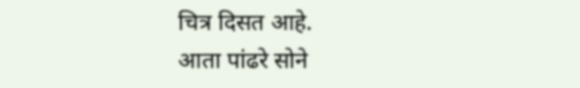चित्र दिसत आहे.
आता पांढरे सोने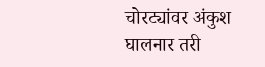चोरट्यांवर अंकुश घालनार तरी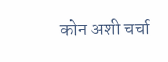कोन अशी चर्चा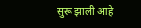सुरू झाली आहे